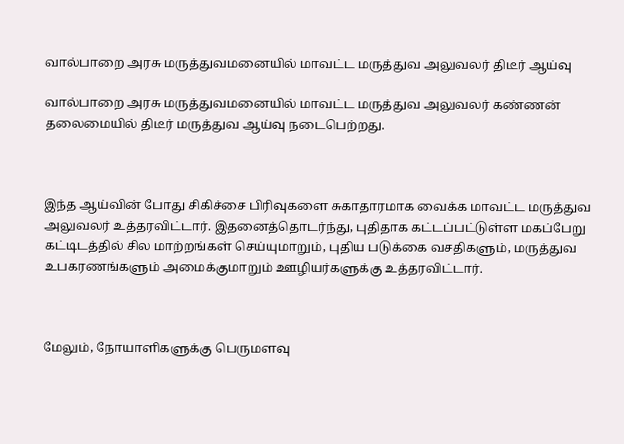வால்பாறை அரசு மருத்துவமனையில் மாவட்ட மருத்துவ அலுவலர் திடீர் ஆய்வு

வால்பாறை அரசு மருத்துவமனையில் மாவட்ட மருத்துவ அலுவலர் கண்ணன் தலைமையில் திடீர் மருத்துவ ஆய்வு நடைபெற்றது.



இந்த ஆய்வின் போது சிகிச்சை பிரிவுகளை சுகாதாரமாக வைக்க மாவட்ட மருத்துவ அலுவலர் உத்தரவிட்டார். இதனைத்தொடர்ந்து, புதிதாக கட்டப்பட்டுள்ள மகப்பேறு கட்டிடத்தில் சில மாற்றங்கள் செய்யுமாறும், புதிய படுக்கை வசதிகளும், மருத்துவ உபகரணங்களும் அமைக்குமாறும் ஊழியர்களுக்கு உத்தரவிட்டார்.



மேலும், நோயாளிகளுக்கு பெருமளவு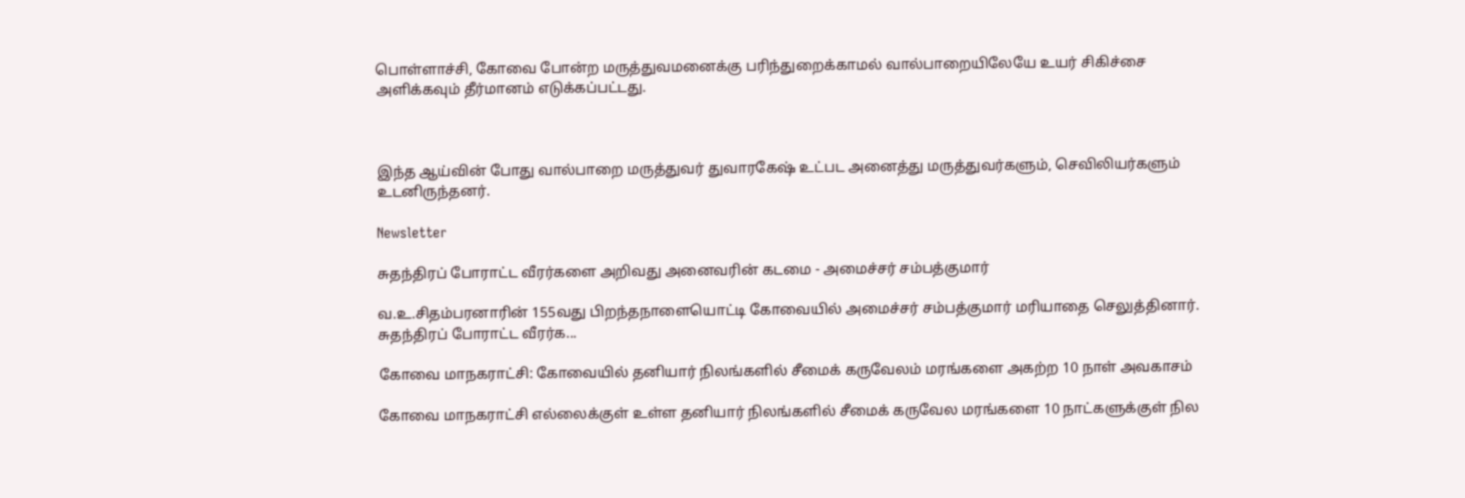பொள்ளாச்சி, கோவை போன்ற மருத்துவமனைக்கு பரிந்துறைக்காமல் வால்பாறையிலேயே உயர் சிகிச்சை அளிக்கவும் தீர்மானம் எடுக்கப்பட்டது.



இந்த ஆய்வின் போது வால்பாறை மருத்துவர் துவாரகேஷ் உட்பட அனைத்து மருத்துவர்களும், செவிலியர்களும் உடனிருந்தனர்.

Newsletter

சுதந்திரப் போராட்ட வீரர்களை அறிவது அனைவரின் கடமை - அமைச்சர் சம்பத்குமார்

வ.உ.சிதம்பரனாரின் 155வது பிறந்தநாளையொட்டி கோவையில் அமைச்சர் சம்பத்குமார் மரியாதை செலுத்தினார். சுதந்திரப் போராட்ட வீரர்க...

கோவை மாநகராட்சி: கோவையில் தனியார் நிலங்களில் சீமைக் கருவேலம் மரங்களை அகற்ற 10 நாள் அவகாசம்

கோவை மாநகராட்சி எல்லைக்குள் உள்ள தனியார் நிலங்களில் சீமைக் கருவேல மரங்களை 10 நாட்களுக்குள் நில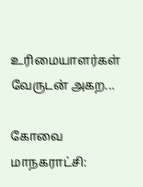உரிமையாளர்கள் வேருடன் அகற...

கோவை மாநகராட்சி: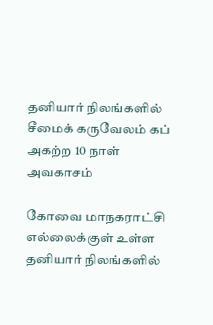தனியார் நிலங்களில் சீமைக் கருவேலம் கப் அகற்ற 10 நாள் அவகாசம்

கோவை மாநகராட்சி எல்லைக்குள் உள்ள தனியார் நிலங்களில்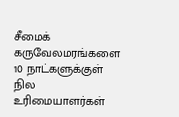சீமைக் கருவேலமரங்களை 10 நாட்களுக்குள் நில உரிமையாளர்கள்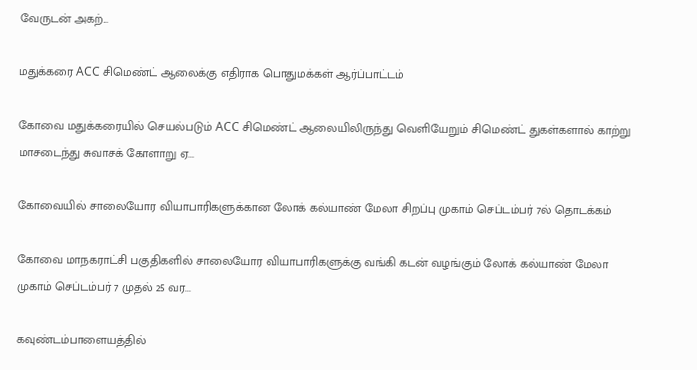வேருடன் அகற்...

மதுக்கரை ACC சிமெண்ட் ஆலைக்கு எதிராக பொதுமக்கள் ஆர்ப்பாட்டம்

கோவை மதுக்கரையில் செயல்படும் ACC சிமெண்ட் ஆலையிலிருந்து வெளியேறும் சிமெண்ட் துகள்களால் காற்று மாசடைந்து சுவாசக் கோளாறு ஏ...

கோவையில் சாலையோர வியாபாரிகளுக்கான லோக் கல்யாண் மேலா சிறப்பு முகாம் செப்டம்பர் 7ல் தொடக்கம்

கோவை மாநகராட்சி பகுதிகளில் சாலையோர வியாபாரிகளுக்கு வங்கி கடன் வழங்கும் லோக் கல்யாண் மேலா முகாம் செப்டம்பர் 7 முதல் 25 வர...

கவுண்டம்பாளையத்தில்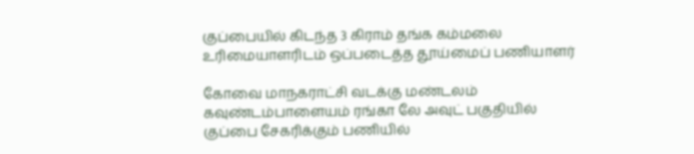குப்பையில் கிடந்த 3 கிராம் தங்க கம்மலை உரிமையாளரிடம் ஒப்படைத்த தூய்மைப் பணியாளர்

கோவை மாநகராட்சி வடக்கு மண்டலம் கவுண்டம்பாளையம் ரங்கா லே அவுட் பகுதியில் குப்பை சேகரிக்கும் பணியில்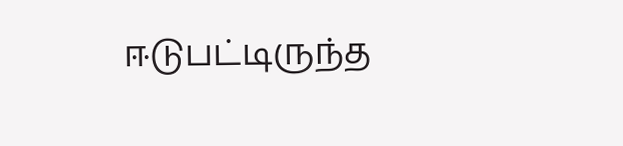ஈடுபட்டிருந்த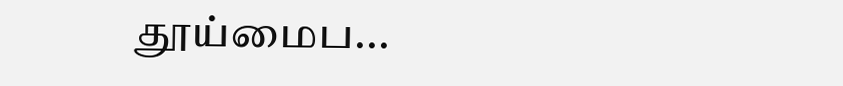தூய்மைப...